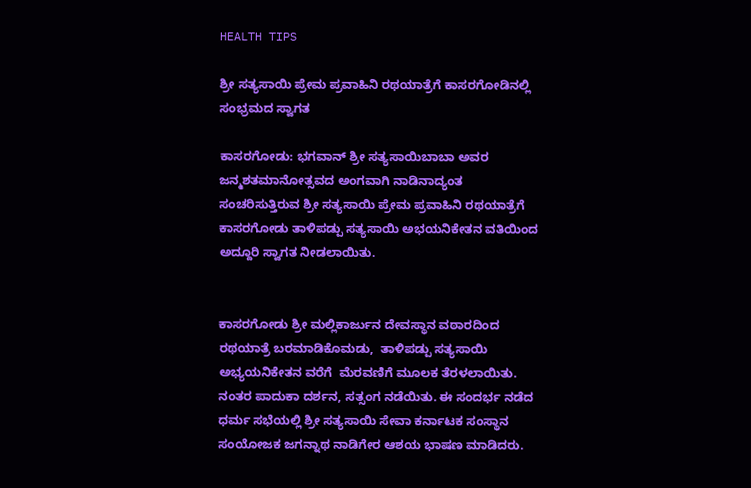HEALTH TIPS

ಶ್ರೀ ಸತ್ಯಸಾಯಿ ಪ್ರೇಮ ಪ್ರವಾಹಿನಿ ರಥಯಾತ್ರೆಗೆ ಕಾಸರಗೋಡಿನಲ್ಲಿ ಸಂಭ್ರಮದ ಸ್ವಾಗತ

ಕಾಸರಗೋಡು: ಭಗವಾನ್ ಶ್ರೀ ಸತ್ಯಸಾಯಿಬಾಬಾ ಅವರ ಜನ್ಮಶತಮಾನೋತ್ಸವದ ಅಂಗವಾಗಿ ನಾಡಿನಾದ್ಯಂತ ಸಂಚರಿಸುತ್ತಿರುವ ಶ್ರೀ ಸತ್ಯಸಾಯಿ ಪ್ರೇಮ ಪ್ರವಾಹಿನಿ ರಥಯಾತ್ರೆಗೆ ಕಾಸರಗೋಡು ತಾಳಿಪಡ್ಪು ಸತ್ಯಸಾಯಿ ಅಭಯನಿಕೇತನ ವತಿಯಿಂದ ಅದ್ದೂರಿ ಸ್ವಾಗತ ನೀಡಲಾಯಿತು.


ಕಾಸರಗೋಡು ಶ್ರೀ ಮಲ್ಲಿಕಾರ್ಜುನ ದೇವಸ್ಥಾನ ವಠಾರದಿಂದ ರಥಯಾತ್ರೆ ಬರಮಾಡಿಕೊಮಡು,  ತಾಳಿಪಡ್ಪು ಸತ್ಯಸಾಯಿ ಅಭ್ಯಯನಿಕೇತನ ವರೆಗೆ  ಮೆರವಣಿಗೆ ಮೂಲಕ ತೆರಳಲಾಯಿತು. ನಂತರ ಪಾದುಕಾ ದರ್ಶನ, ಸತ್ಸಂಗ ನಡೆಯಿತು. ಈ ಸಂದರ್ಭ ನಡೆದ ಧರ್ಮ ಸಭೆಯಲ್ಲಿ ಶ್ರೀ ಸತ್ಯಸಾಯಿ ಸೇವಾ ಕರ್ನಾಟಕ ಸಂಸ್ಥಾನ ಸಂಯೋಜಕ ಜಗನ್ನಾಥ ನಾಡಿಗೇರ ಆಶಯ ಭಾಷಣ ಮಾಡಿದರು.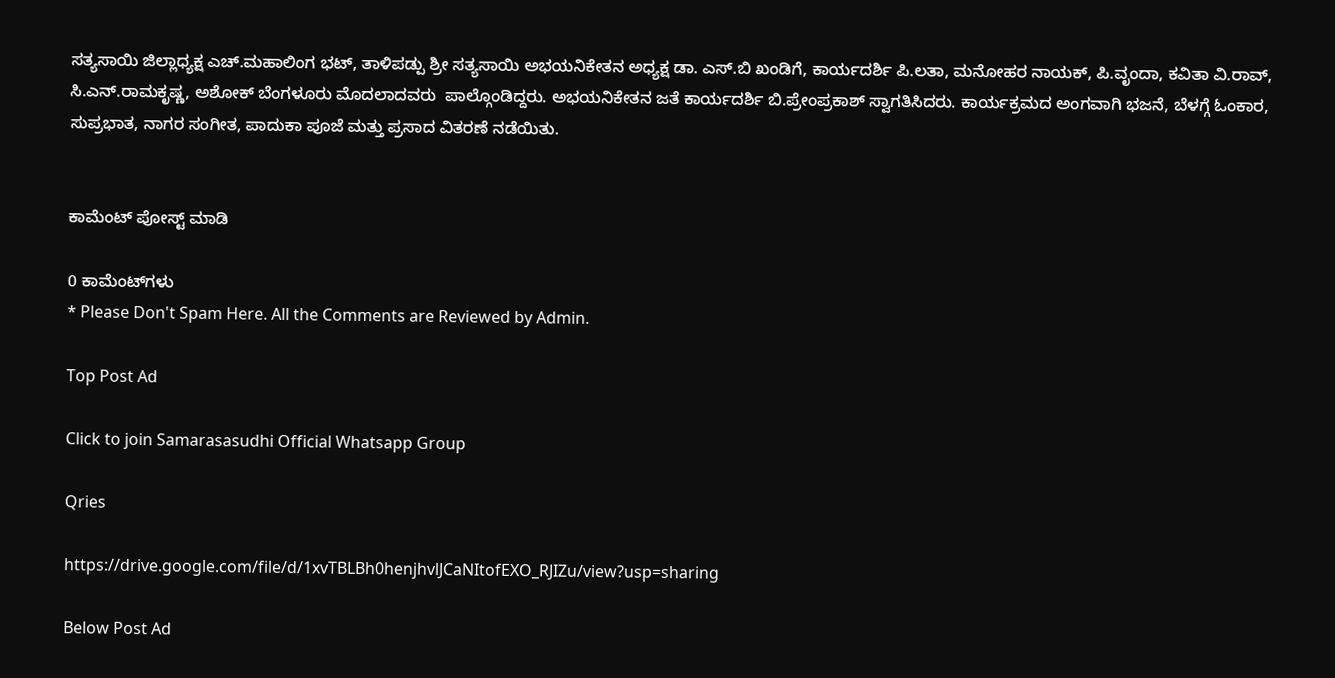ಸತ್ಯಸಾಯಿ ಜಿಲ್ಲಾಧ್ಯಕ್ಷ ಎಚ್.ಮಹಾಲಿಂಗ ಭಟ್, ತಾಳಿಪಡ್ಪು ಶ್ರೀ ಸತ್ಯಸಾಯಿ ಅಭಯನಿಕೇತನ ಅಧ್ಯಕ್ಷ ಡಾ. ಎಸ್.ಬಿ ಖಂಡಿಗೆ, ಕಾರ್ಯದರ್ಶಿ ಪಿ.ಲತಾ, ಮನೋಹರ ನಾಯಕ್, ಪಿ.ವೃಂದಾ, ಕವಿತಾ ವಿ.ರಾವ್, ಸಿ.ಎನ್.ರಾಮಕೃಷ್ಣ, ಅಶೋಕ್ ಬೆಂಗಳೂರು ಮೊದಲಾದವರು  ಪಾಲ್ಗೊಂಡಿದ್ದರು. ಅಭಯನಿಕೇತನ ಜತೆ ಕಾರ್ಯದರ್ಶಿ ಬಿ.ಪ್ರೇಂಪ್ರಕಾಶ್ ಸ್ವಾಗತಿಸಿದರು. ಕಾರ್ಯಕ್ರಮದ ಅಂಗವಾಗಿ ಭಜನೆ, ಬೆಳಗ್ಗೆ ಓಂಕಾರ, ಸುಪ್ರಭಾತ, ನಾಗರ ಸಂಗೀತ, ಪಾದುಕಾ ಪೂಜೆ ಮತ್ತು ಪ್ರಸಾದ ವಿತರಣೆ ನಡೆಯಿತು.


ಕಾಮೆಂಟ್‌‌ ಪೋಸ್ಟ್‌ ಮಾಡಿ

0 ಕಾಮೆಂಟ್‌ಗಳು
* Please Don't Spam Here. All the Comments are Reviewed by Admin.

Top Post Ad

Click to join Samarasasudhi Official Whatsapp Group

Qries

https://drive.google.com/file/d/1xvTBLBh0henjhvlJCaNItofEXO_RJIZu/view?usp=sharing

Below Post Ad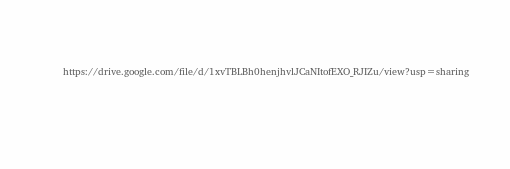https://drive.google.com/file/d/1xvTBLBh0henjhvlJCaNItofEXO_RJIZu/view?usp=sharing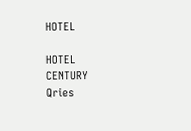HOTEL

HOTEL
CENTURY
Qries